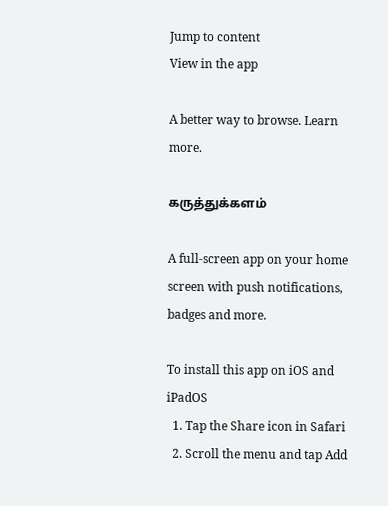Jump to content
View in the app

A better way to browse. Learn more.

கருத்துக்களம்

A full-screen app on your home screen with push notifications, badges and more.

To install this app on iOS and iPadOS
  1. Tap the Share icon in Safari
  2. Scroll the menu and tap Add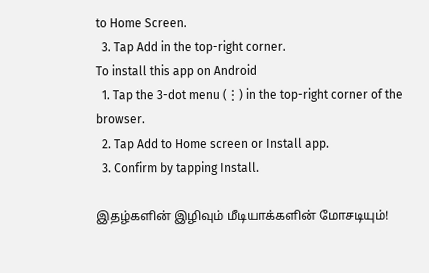to Home Screen.
  3. Tap Add in the top-right corner.
To install this app on Android
  1. Tap the 3-dot menu (⋮) in the top-right corner of the browser.
  2. Tap Add to Home screen or Install app.
  3. Confirm by tapping Install.

இதழ்களின் இழிவும் மீடியாக்களின் மோசடியும்!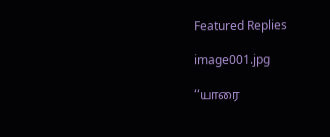Featured Replies

image001.jpg

‘‘யாரை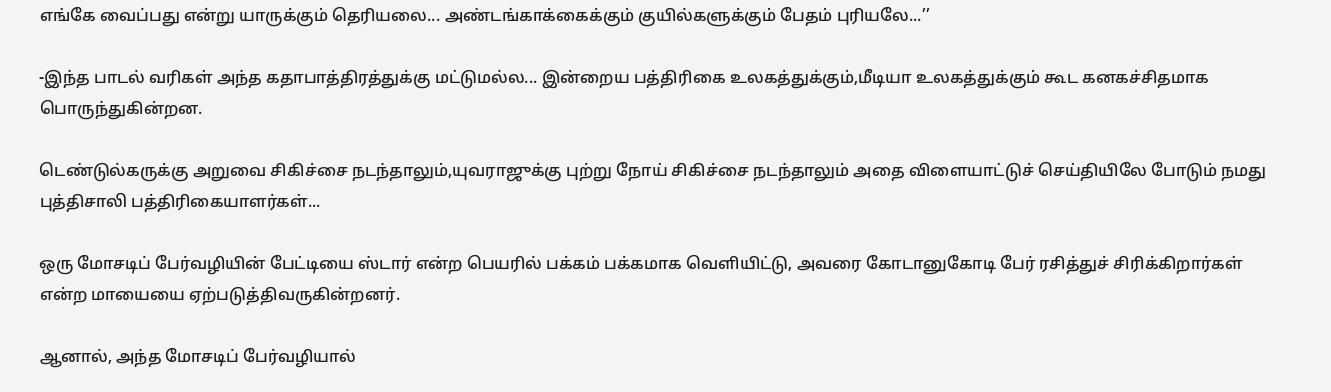எங்கே வைப்பது என்று யாருக்கும் தெரியலை... அண்டங்காக்கைக்கும் குயில்களுக்கும் பேதம் புரியலே...’’

-இந்த பாடல் வரிகள் அந்த கதாபாத்திரத்துக்கு மட்டுமல்ல... இன்றைய பத்திரிகை உலகத்துக்கும்,மீடியா உலகத்துக்கும் கூட கனகச்சிதமாக பொருந்துகின்றன.

டெண்டுல்கருக்கு அறுவை சிகிச்சை நடந்தாலும்,யுவராஜுக்கு புற்று நோய் சிகிச்சை நடந்தாலும் அதை விளையாட்டுச் செய்தியிலே போடும் நமது புத்திசாலி பத்திரிகையாளர்கள்...

ஒரு மோசடிப் பேர்வழியின் பேட்டியை ஸ்டார் என்ற பெயரில் பக்கம் பக்கமாக வெளியிட்டு, அவரை கோடானுகோடி பேர் ரசித்துச் சிரிக்கிறார்கள் என்ற மாயையை ஏற்படுத்திவருகின்றனர்.

ஆனால், அந்த மோசடிப் பேர்வழியால்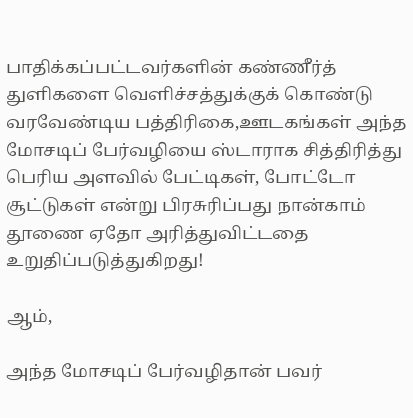பாதிக்கப்பட்டவர்களின் கண்ணீர்த் துளிகளை வெளிச்சத்துக்குக் கொண்டு வரவேண்டிய பத்திரிகை,ஊடகங்கள் அந்த மோசடிப் பேர்வழியை ஸ்டாராக சித்திரித்து பெரிய அளவில் பேட்டிகள், போட்டோ சூட்டுகள் என்று பிரசுரிப்பது நான்காம் தூணை ஏதோ அரித்துவிட்டதை உறுதிப்படுத்துகிறது!

ஆம்,

அந்த மோசடிப் பேர்வழிதான் பவர்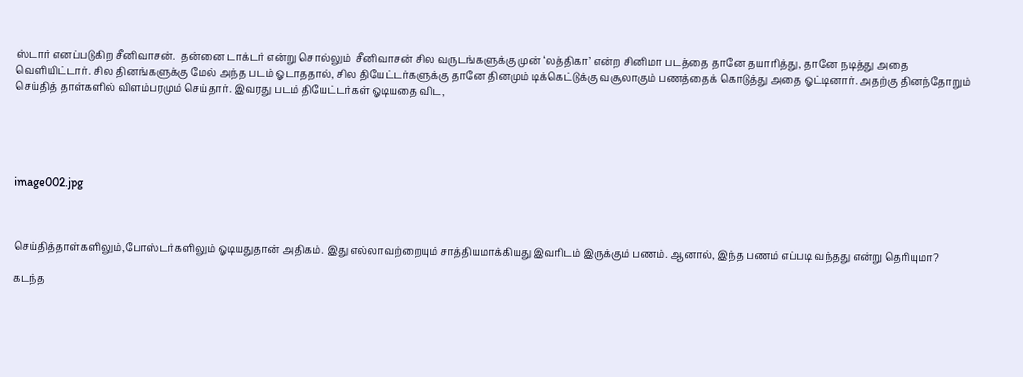ஸ்டார் எனப்படுகிற சீனிவாசன்.  தன்னை டாக்டர் என்று சொல்லும்  சீனிவாசன் சில வருடங்களுக்கு முன் ‘லத்திகா’ என்ற சினிமா படத்தை தானே தயாரித்து, தானே நடித்து அதை வெளியிட்டார். சில தினங்களுக்கு மேல் அந்த படம் ஓடாததால், சில தியேட்டர்களுக்கு தானே தினமும் டிக்கெட்டுக்கு வசூலாகும் பணத்தைக் கொடுத்து அதை ஓட்டினார். அதற்கு தினந்தோறும் செய்தித் தாள்களில் விளம்பரமும் செய்தார். இவரது படம் தியேட்டர்கள் ஓடியதை விட,





image002.jpg



செய்தித்தாள்களிலும்,போஸ்டர்களிலும் ஓடியதுதான் அதிகம். இது எல்லாவற்றையும் சாத்தியமாக்கியது இவரிடம் இருக்கும் பணம். ஆனால், இந்த பணம் எப்படி வந்தது என்று தெரியுமா?

கடந்த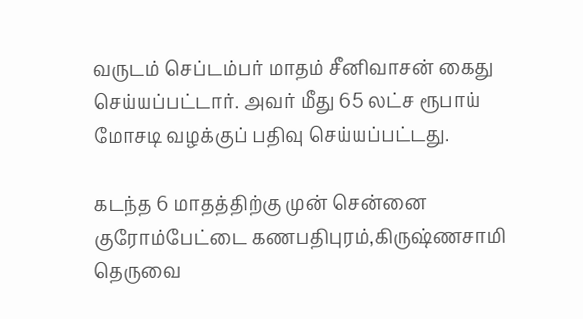வருடம் செப்டம்பர் மாதம் சீனிவாசன் கைது செய்யப்பட்டார். அவர் மீது 65 லட்ச ரூபாய் மோசடி வழக்குப் பதிவு செய்யப்பட்டது.

கடந்த 6 மாதத்திற்கு முன் சென்னை குரோம்பேட்டை கணபதிபுரம்,கிருஷ்ணசாமி தெருவை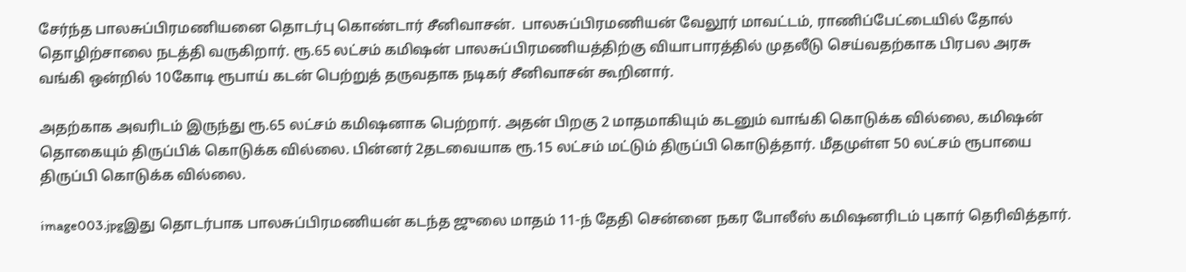சேர்ந்த பாலசுப்பிரமணியனை தொடர்பு கொண்டார் சீனிவாசன்.  பாலசுப்பிரமணியன் வேலூர் மாவட்டம், ராணிப்பேட்டையில் தோல் தொழிற்சாலை நடத்தி வருகிறார். ரூ.65 லட்சம் கமிஷன் பாலசுப்பிரமணியத்திற்கு வியாபாரத்தில் முதலீடு செய்வதற்காக பிரபல அரசு வங்கி ஒன்றில் 10கோடி ரூபாய் கடன் பெற்றுத் தருவதாக நடிகர் சீனிவாசன் கூறினார்.

அதற்காக அவரிடம் இருந்து ரூ.65 லட்சம் கமிஷனாக பெற்றார். அதன் பிறகு 2 மாதமாகியும் கடனும் வாங்கி கொடுக்க வில்லை, கமிஷன் தொகையும் திருப்பிக் கொடுக்க வில்லை. பின்னர் 2தடவையாக ரூ.15 லட்சம் மட்டும் திருப்பி கொடுத்தார். மீதமுள்ள 50 லட்சம் ரூபாயை திருப்பி கொடுக்க வில்லை.

image003.jpgஇது தொடர்பாக பாலசுப்பிரமணியன் கடந்த ஜுலை மாதம் 11-ந் தேதி சென்னை நகர போலீஸ் கமிஷனரிடம் புகார் தெரிவித்தார்.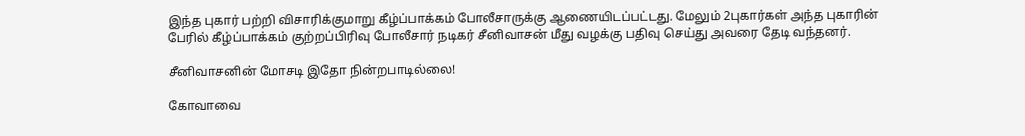இந்த புகார் பற்றி விசாரிக்குமாறு கீழ்ப்பாக்கம் போலீசாருக்கு ஆணையிடப்பட்டது. மேலும் 2புகார்கள் அந்த புகாரின் பேரில் கீழ்ப்பாக்கம் குற்றப்பிரிவு போலீசார் நடிகர் சீனிவாசன் மீது வழக்கு பதிவு செய்து அவரை தேடி வந்தனர்.

சீனிவாசனின் மோசடி இதோ நின்றபாடில்லை!

கோவாவை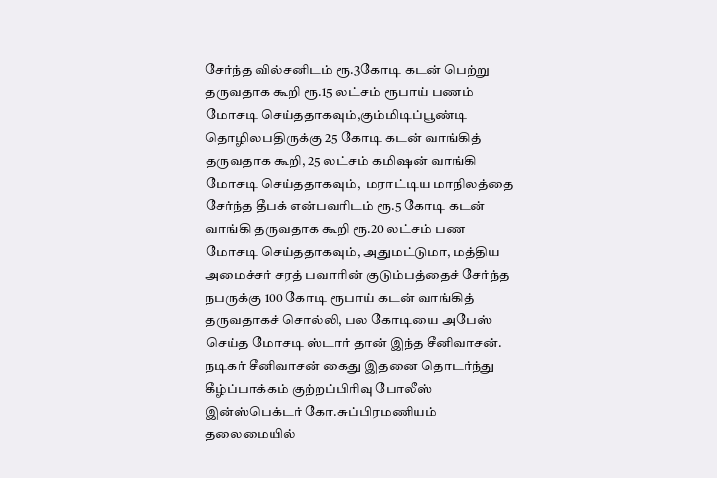சேர்ந்த வில்சனிடம் ரூ.3கோடி கடன் பெற்று தருவதாக கூறி ரூ.15 லட்சம் ரூபாய் பணம் மோசடி செய்ததாகவும்,கும்மிடிப்பூண்டி தொழிலபதிருக்கு 25 கோடி கடன் வாங்கித் தருவதாக கூறி, 25 லட்சம் கமிஷன் வாங்கி மோசடி செய்ததாகவும்,  மராட்டிய மாநிலத்தை சேர்ந்த தீபக் என்பவரிடம் ரூ.5 கோடி கடன் வாங்கி தருவதாக கூறி ரூ.20 லட்சம் பண மோசடி செய்ததாகவும், அதுமட்டுமா, மத்திய அமைச்சர் சரத் பவாரின் குடும்பத்தைச் சேர்ந்த நபருக்கு 100 கோடி ரூபாய் கடன் வாங்கித் தருவதாகச் சொல்லி, பல கோடியை அபேஸ் செய்த மோசடி ஸ்டார் தான் இந்த சீனிவாசன். நடிகர் சீனிவாசன் கைது இதனை தொடர்ந்து கீழ்ப்பாக்கம் குற்றப்பிரிவு போலீஸ் இன்ஸ்பெக்டர் கோ.சுப்பிரமணியம் தலைமையில்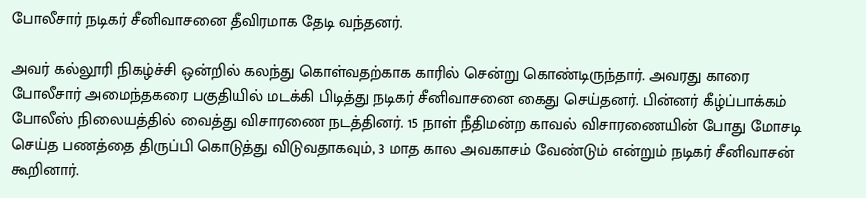போலீசார் நடிகர் சீனிவாசனை தீவிரமாக தேடி வந்தனர்.

அவர் கல்லூரி நிகழ்ச்சி ஒன்றில் கலந்து கொள்வதற்காக காரில் சென்று கொண்டிருந்தார். அவரது காரை போலீசார் அமைந்தகரை பகுதியில் மடக்கி பிடித்து நடிகர் சீனிவாசனை கைது செய்தனர். பின்னர் கீழ்ப்பாக்கம் போலீஸ் நிலையத்தில் வைத்து விசாரணை நடத்தினர். 15 நாள் நீதிமன்ற காவல் விசாரணையின் போது மோசடி செய்த பணத்தை திருப்பி கொடுத்து விடுவதாகவும், 3 மாத கால அவகாசம் வேண்டும் என்றும் நடிகர் சீனிவாசன் கூறினார்.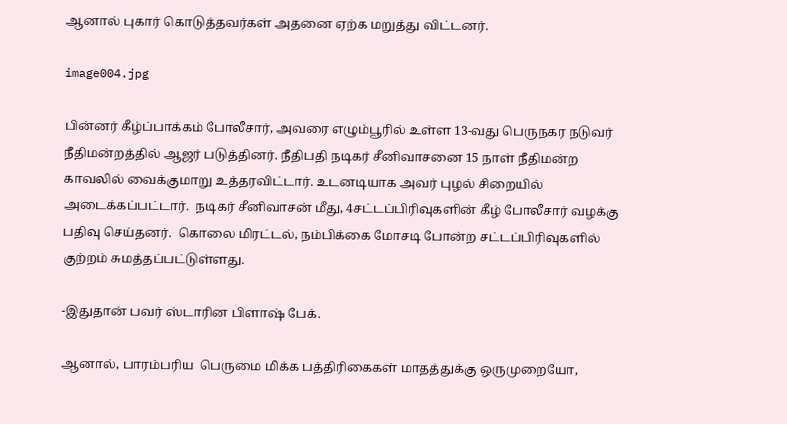ஆனால் புகார் கொடுத்தவர்கள் அதனை ஏற்க மறுத்து விட்டனர்.

image004.jpg

பின்னர் கீழ்ப்பாக்கம் போலீசார், அவரை எழும்பூரில் உள்ள 13-வது பெருநகர நடுவர் நீதிமன்றத்தில் ஆஜர் படுத்தினர். நீதிபதி நடிகர் சீனிவாசனை 15 நாள் நீதிமன்ற காவலில் வைக்குமாறு உத்தரவிட்டார். உடனடியாக அவர் புழல் சிறையில் அடைக்கப்பட்டார்.  நடிகர் சீனிவாசன் மீது, 4சட்டப்பிரிவுகளின் கீழ் போலீசார் வழக்கு பதிவு செய்தனர்.  கொலை மிரட்டல், நம்பிக்கை மோசடி போன்ற சட்டப்பிரிவுகளில் குற்றம் சுமத்தப்பட்டுள்ளது.

-இதுதான் பவர் ஸ்டாரின பிளாஷ் பேக்.

ஆனால், பாரம்பரிய  பெருமை மிக்க பத்திரிகைகள் மாதத்துக்கு ஒருமுறையோ,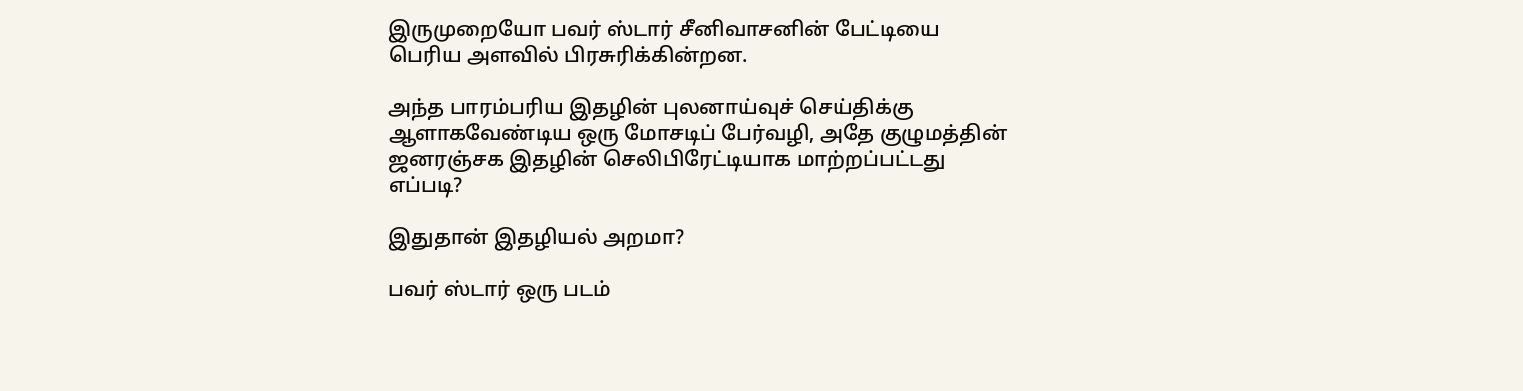இருமுறையோ பவர் ஸ்டார் சீனிவாசனின் பேட்டியை பெரிய அளவில் பிரசுரிக்கின்றன.

அந்த பாரம்பரிய இதழின் புலனாய்வுச் செய்திக்கு ஆளாகவேண்டிய ஒரு மோசடிப் பேர்வழி, அதே குழுமத்தின் ஜனரஞ்சக இதழின் செலிபிரேட்டியாக மாற்றப்பட்டது எப்படி?

இதுதான் இதழியல் அறமா?

பவர் ஸ்டார் ஒரு படம்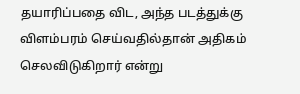தயாரிப்பதை விட, அந்த படத்துக்கு விளம்பரம் செய்வதில்தான் அதிகம் செலவிடுகிறார் என்று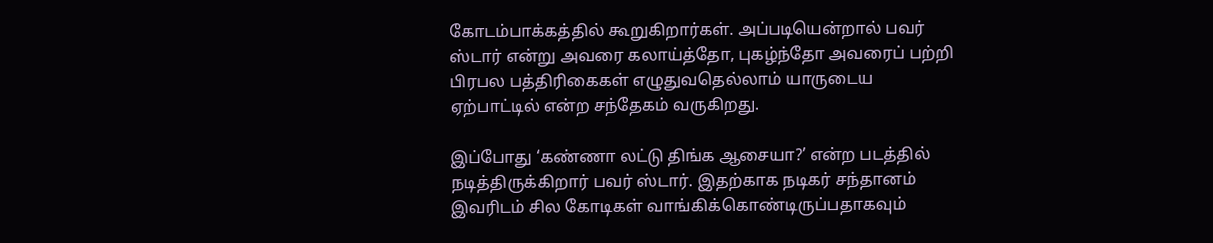கோடம்பாக்கத்தில் கூறுகிறார்கள். அப்படியென்றால் பவர் ஸ்டார் என்று அவரை கலாய்த்தோ, புகழ்ந்தோ அவரைப் பற்றி பிரபல பத்திரிகைகள் எழுதுவதெல்லாம் யாருடைய ஏற்பாட்டில் என்ற சந்தேகம் வருகிறது.

இப்போது ‘கண்ணா லட்டு திங்க ஆசையா?’ என்ற படத்தில் நடித்திருக்கிறார் பவர் ஸ்டார். இதற்காக நடிகர் சந்தானம் இவரிடம் சில கோடிகள் வாங்கிக்கொண்டிருப்பதாகவும்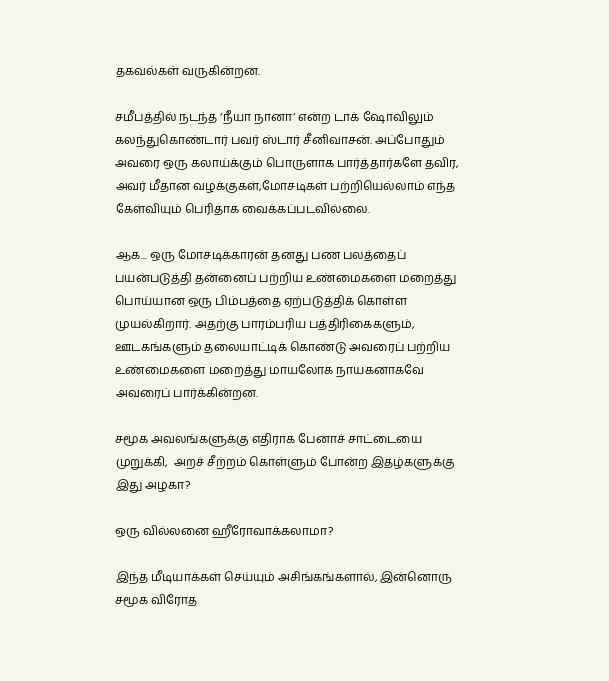தகவல்கள் வருகின்றன.

சமீபத்தில் நடந்த ‘நீயா நானா’ என்ற டாக் ஷோவிலும் கலந்துகொண்டார் பவர் ஸ்டார் சீனிவாசன். அப்போதும் அவரை ஒரு கலாய்க்கும் பொருளாக பார்த்தார்களே தவிர, அவர் மீதான வழக்குகள்,மோசடிகள் பற்றியெல்லாம் எந்த கேள்வியும் பெரிதாக வைக்கப்படவில்லை.

ஆக... ஒரு மோசடிக்காரன் தனது பண பலத்தைப் பயன்படுத்தி தன்னைப் பற்றிய உண்மைகளை மறைத்து பொய்யான ஒரு பிம்பத்தை ஏற்படுத்திக் கொள்ள முயல்கிறார். அதற்கு பாரம்பரிய பத்திரிகைகளும், ஊடகங்களும் தலையாட்டிக் கொண்டு அவரைப் பற்றிய உண்மைகளை மறைத்து மாயலோக நாயகனாகவே அவரைப் பார்க்கின்றன.

சமூக அவலங்களுக்கு எதிராக பேனாச் சாட்டையை முறுக்கி,  அறச் சீற்றம் கொள்ளும் போன்ற இதழ்களுக்கு இது அழகா?

ஒரு வில்லனை ஹீரோவாக்கலாமா?

இந்த மீடியாக்கள் செய்யும் அசிங்கங்களால், இன்னொரு சமூக விரோத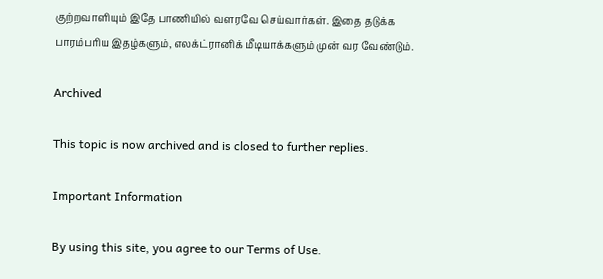குற்றவாளியும் இதே பாணியில் வளரவே செய்வார்கள். இதை தடுக்க பாரம்பரிய இதழ்களும், எலக்ட்ரானிக் மீடியாக்களும் முன் வர வேண்டும்.

Archived

This topic is now archived and is closed to further replies.

Important Information

By using this site, you agree to our Terms of Use.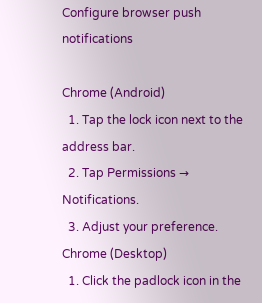Configure browser push notifications

Chrome (Android)
  1. Tap the lock icon next to the address bar.
  2. Tap Permissions → Notifications.
  3. Adjust your preference.
Chrome (Desktop)
  1. Click the padlock icon in the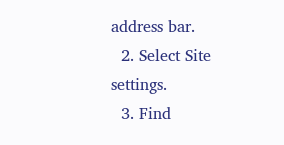address bar.
  2. Select Site settings.
  3. Find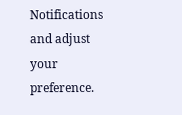Notifications and adjust your preference.